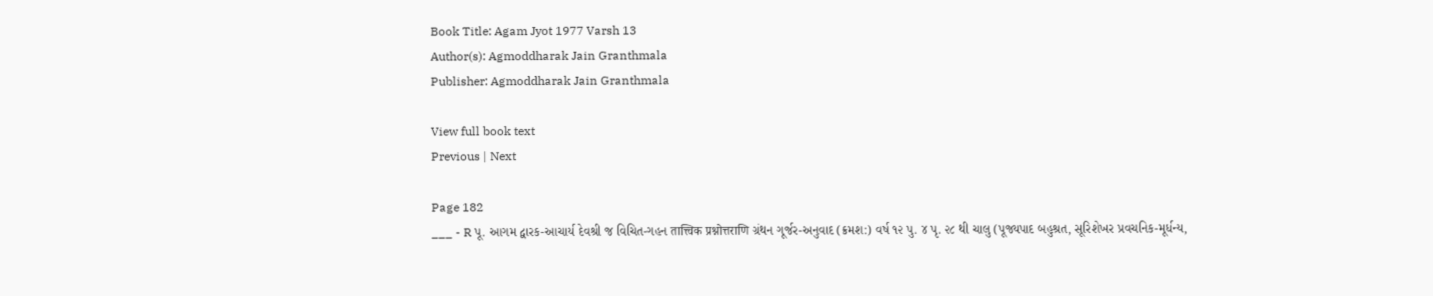Book Title: Agam Jyot 1977 Varsh 13
Author(s): Agmoddharak Jain Granthmala
Publisher: Agmoddharak Jain Granthmala

View full book text
Previous | Next

Page 182
___ - R પૂ. આગમ દ્વારક-આચાર્ય દેવશ્રી જ વિચિત-ગહન तात्त्विक प्रश्नोत्तराणि ગ્રંથન ગૂર્જર-અનુવાદ (ક્રમશ:) વર્ષ ૧૨ પુ. ૪ પૃ. ૨૮ થી ચાલુ (પૂજ્યપાદ બહુશ્રત, સૂરિશેખર પ્રવચનિક-મૂર્ધન્ય,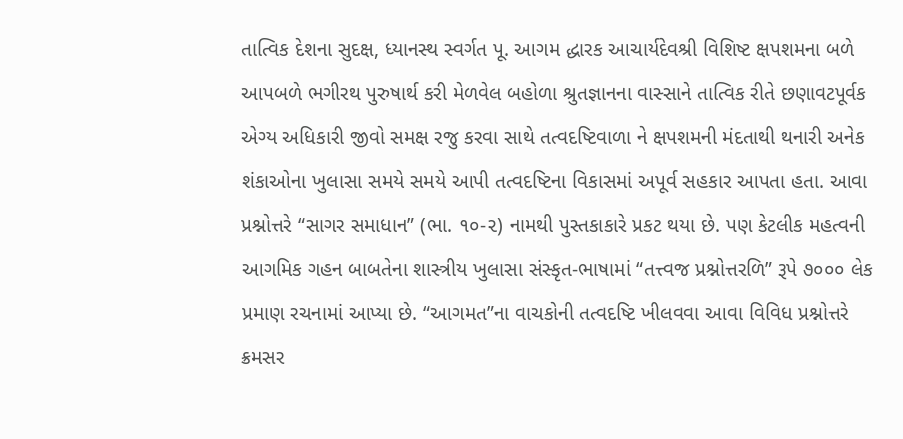તાત્વિક દેશના સુદક્ષ, ધ્યાનસ્થ સ્વર્ગત પૂ. આગમ દ્ધારક આચાર્યદેવશ્રી વિશિષ્ટ ક્ષપશમના બળે આપબળે ભગીરથ પુરુષાર્થ કરી મેળવેલ બહોળા શ્રુતજ્ઞાનના વાસ્સાને તાત્વિક રીતે છણાવટપૂર્વક એગ્ય અધિકારી જીવો સમક્ષ રજુ કરવા સાથે તત્વદષ્ટિવાળા ને ક્ષપશમની મંદતાથી થનારી અનેક શંકાઓના ખુલાસા સમયે સમયે આપી તત્વદષ્ટિના વિકાસમાં અપૂર્વ સહકાર આપતા હતા. આવા પ્રશ્નોત્તરે “સાગર સમાધાન” (ભા. ૧૦-૨) નામથી પુસ્તકાકારે પ્રકટ થયા છે. પણ કેટલીક મહત્વની આગમિક ગહન બાબતેના શાસ્ત્રીય ખુલાસા સંસ્કૃત-ભાષામાં “તત્ત્વજ પ્રશ્નોત્તરળિ” રૂપે ૭૦૦૦ લેક પ્રમાણ રચનામાં આપ્યા છે. “આગમત”ના વાચકોની તત્વદષ્ટિ ખીલવવા આવા વિવિધ પ્રશ્નોત્તરે ક્રમસર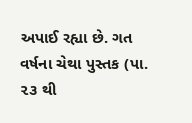અપાઈ રહ્યા છે. ગત વર્ષના ચેથા પુસ્તક (પા. ૨૩ થી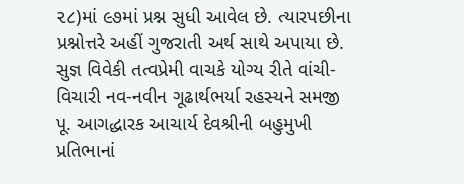૨૮)માં ૯૭માં પ્રશ્ન સુધી આવેલ છે. ત્યારપછીના પ્રશ્નોત્તરે અહીં ગુજરાતી અર્થ સાથે અપાયા છે. સુજ્ઞ વિવેકી તત્વપ્રેમી વાચકે યોગ્ય રીતે વાંચી-વિચારી નવ-નવીન ગૂઢાર્થભર્યા રહસ્યને સમજી પૂ. આગદ્ધારક આચાર્ય દેવશ્રીની બહુમુખી પ્રતિભાનાં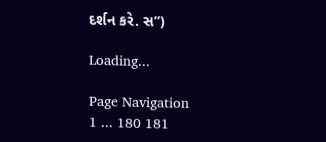દર્શન કરે. સ”)

Loading...

Page Navigation
1 ... 180 181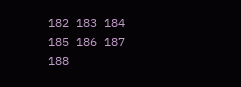182 183 184 185 186 187 188